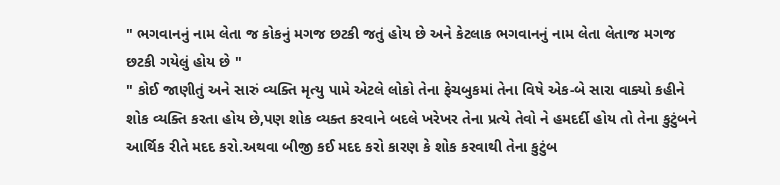" ભગવાનનું નામ લેતા જ કોકનું મગજ છટકી જતું હોય છે અને કેટલાક ભગવાનનું નામ લેતા લેતાજ મગજ છટકી ગયેલું હોય છે "
" કોઈ જાણીતું અને સારું વ્યક્તિ મૃત્યુ પામે એટલે લોકો તેના ફેચબુકમાં તેના વિષે એક-બે સારા વાક્યો કહીને શોક વ્યક્તિ કરતા હોય છે,પણ શોક વ્યક્ત કરવાને બદલે ખરેખર તેના પ્રત્યે તેવો ને હમદર્દી હોય તો તેના કુટુંબને આર્થિક રીતે મદદ કરો.અથવા બીજી કઈ મદદ કરો કારણ કે શોક કરવાથી તેના કુટુંબ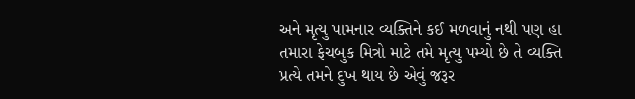અને મૃત્યુ પામનાર વ્યક્તિને કઈ મળવાનું નથી પણ હા તમારા ફેચબુક મિત્રો માટે તમે મૃત્યુ પમ્યો છે તે વ્યક્તિ પ્રત્યે તમને દુખ થાય છે એવું જરૂર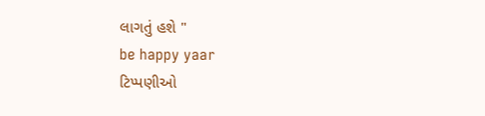લાગતું હશે "
be happy yaar
ટિપ્પણીઓ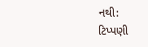નથી:
ટિપ્પણી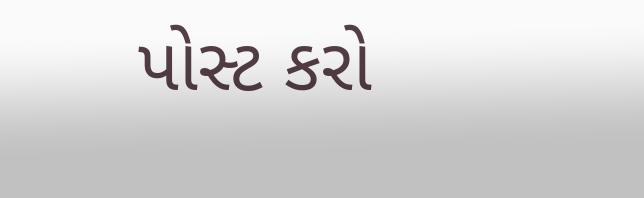પોસ્ટ કરો